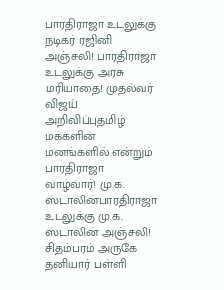பாரதிராஜா உடலுக்கு நடிகர் ரஜினி அஞ்சலி! பாரதிராஜா உடலுக்கு அரசு மரியாதை! முதல்வர் விஜய் அறிவிப்புதமிழ் மக்களின் மனங்களில் என்றும் பாரதிராஜா வாழ்வார்! மு.க. ஸ்டாலின்பாரதிராஜா உடலுக்கு மு.க. ஸ்டாலின் அஞ்சலி! சிதம்பரம் அருகே தனியார் பள்ளி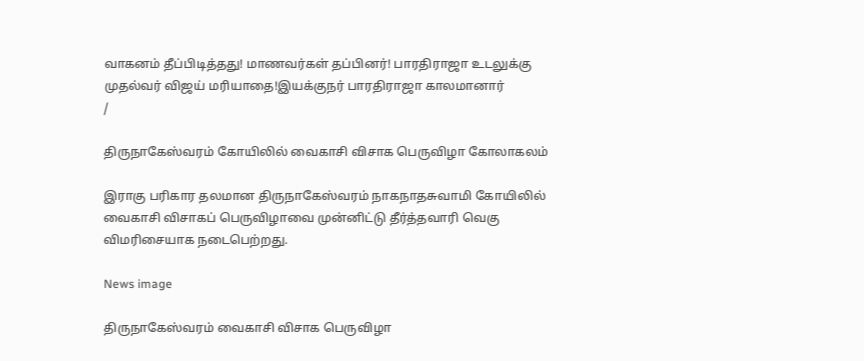வாகனம் தீப்பிடித்தது! மாணவர்கள் தப்பினர்! பாரதிராஜா உடலுக்கு முதல்வர் விஜய் மரியாதை!இயக்குநர் பாரதிராஜா காலமானார்
/

திருநாகேஸ்வரம் கோயிலில் வைகாசி விசாக பெருவிழா கோலாகலம்

இராகு பரிகார தலமான திருநாகேஸ்வரம் நாகநாதசுவாமி கோயிலில் வைகாசி விசாகப் பெருவிழாவை முன்னிட்டு தீர்த்தவாரி வெகு விமரிசையாக நடைபெற்றது.

News image

திருநாகேஸ்வரம் வைகாசி விசாக பெருவிழா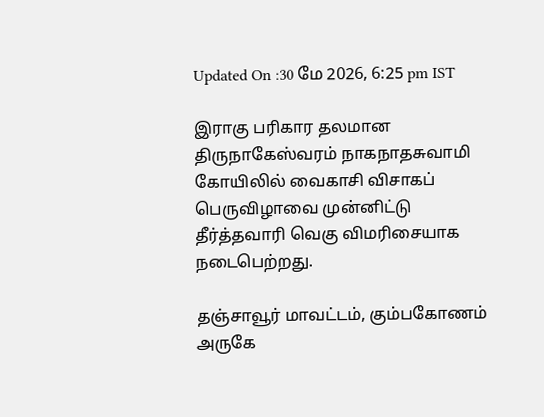Updated On :30 மே 2026, 6:25 pm IST

இராகு பரிகார தலமான திருநாகேஸ்வரம் நாகநாதசுவாமி கோயிலில் வைகாசி விசாகப் பெருவிழாவை முன்னிட்டு தீர்த்தவாரி வெகு விமரிசையாக நடைபெற்றது.

தஞ்சாவூர் மாவட்டம், கும்பகோணம் அருகே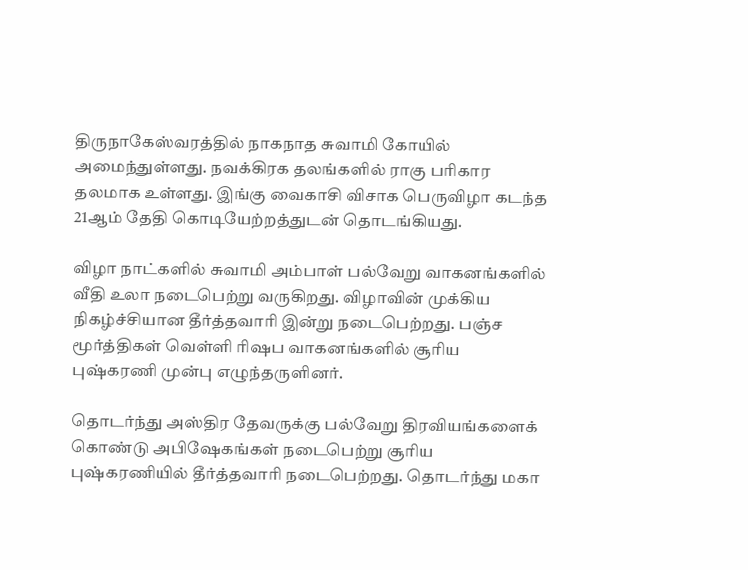திருநாகேஸ்வரத்தில் நாகநாத சுவாமி கோயில் அமைந்துள்ளது‌. நவக்கிரக தலங்களில் ராகு பரிகார தலமாக உள்ளது. இங்கு வைகாசி விசாக பெருவிழா கடந்த 21ஆம் தேதி கொடியேற்றத்துடன் தொடங்கியது.

விழா நாட்களில் சுவாமி அம்பாள் பல்வேறு வாகனங்களில் வீதி உலா நடைபெற்று வருகிறது. விழாவின் முக்கிய நிகழ்ச்சியான தீர்த்தவாரி இன்று நடைபெற்றது. பஞ்ச மூர்த்திகள் வெள்ளி ரிஷப வாகனங்களில் சூரிய புஷ்கரணி முன்பு எழுந்தருளினர்‌.

தொடர்ந்து அஸ்திர தேவருக்கு பல்வேறு திரவியங்களைக் கொண்டு அபிஷேகங்கள் நடைபெற்று சூரிய புஷ்கரணியில் தீர்த்தவாரி நடைபெற்றது. தொடர்ந்து மகா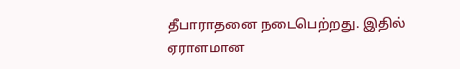தீபாராதனை நடைபெற்றது. இதில் ஏராளமான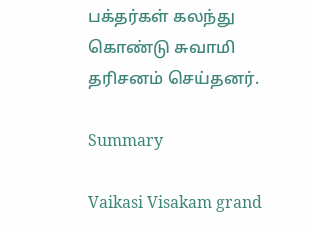பக்தர்கள் கலந்து கொண்டு சுவாமி தரிசனம் செய்தனர்.

Summary

Vaikasi Visakam grand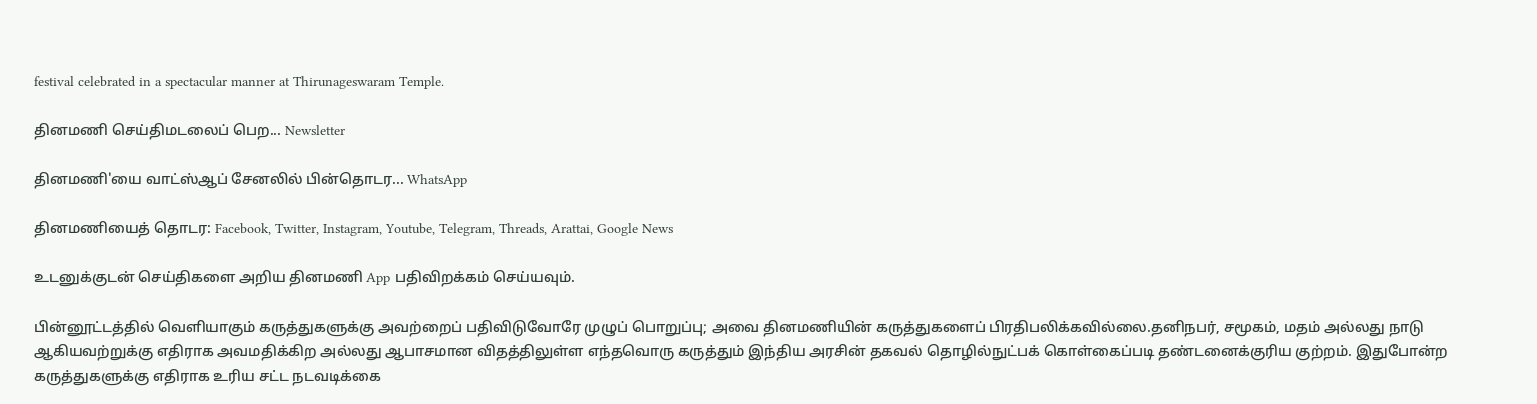festival celebrated in a spectacular manner at Thirunageswaram Temple.

தினமணி செய்திமடலைப் பெற... Newsletter

தினமணி'யை வாட்ஸ்ஆப் சேனலில் பின்தொடர... WhatsApp

தினமணியைத் தொடர: Facebook, Twitter, Instagram, Youtube, Telegram, Threads, Arattai, Google News

உடனுக்குடன் செய்திகளை அறிய தினமணி App பதிவிறக்கம் செய்யவும்.

பின்னூட்டத்தில் வெளியாகும் கருத்துகளுக்கு அவற்றைப் பதிவிடுவோரே முழுப் பொறுப்பு; அவை தினமணியின் கருத்துகளைப் பிரதிபலிக்கவில்லை.தனிநபர், சமூகம், மதம் அல்லது நாடு ஆகியவற்றுக்கு எதிராக அவமதிக்கிற அல்லது ஆபாசமான விதத்திலுள்ள எந்தவொரு கருத்தும் இந்திய அரசின் தகவல் தொழில்நுட்பக் கொள்கைப்படி தண்டனைக்குரிய குற்றம். இதுபோன்ற கருத்துகளுக்கு எதிராக உரிய சட்ட நடவடிக்கை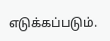எடுக்கப்படும்.